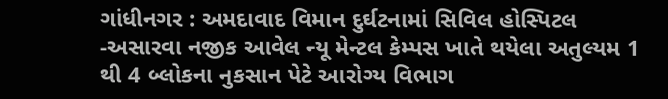ગાંધીનગર : અમદાવાદ વિમાન દુર્ઘટનામાં સિવિલ હોસ્પિટલ -અસારવા નજીક આવેલ ન્યૂ મેન્ટલ કેમ્પસ ખાતે થયેલા અતુલ્યમ 1 થી 4 બ્લોકના નુકસાન પેટે આરોગ્ય વિભાગ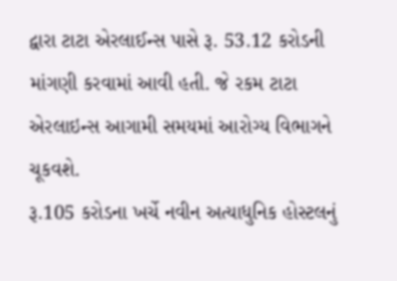દ્વારા ટાટા એરલાઈન્સ પાસે રૂ. 53.12 કરોડની માંગણી કરવામાં આવી હતી. જે રકમ ટાટા એરલાઇન્સ આગામી સમયમાં આરોગ્ય વિભાગને ચૂકવશે.
રૂ.105 કરોડના ખર્ચે નવીન અત્યાધુનિક હોસ્ટલનું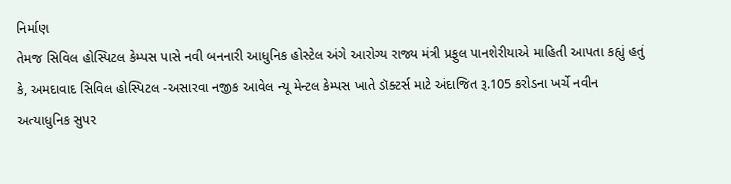નિર્માણ
તેમજ સિવિલ હોસ્પિટલ કેમ્પસ પાસે નવી બનનારી આધુનિક હોસ્ટેલ અંગે આરોગ્ય રાજ્ય મંત્રી પ્રફુલ પાનશેરીયાએ માહિતી આપતા કહ્યું હતું કે, અમદાવાદ સિવિલ હોસ્પિટલ -અસારવા નજીક આવેલ ન્યૂ મેન્ટલ કેમ્પસ ખાતે ડૉક્ટર્સ માટે અંદાજિત રૂ.105 કરોડના ખર્ચે નવીન અત્યાધુનિક સુપર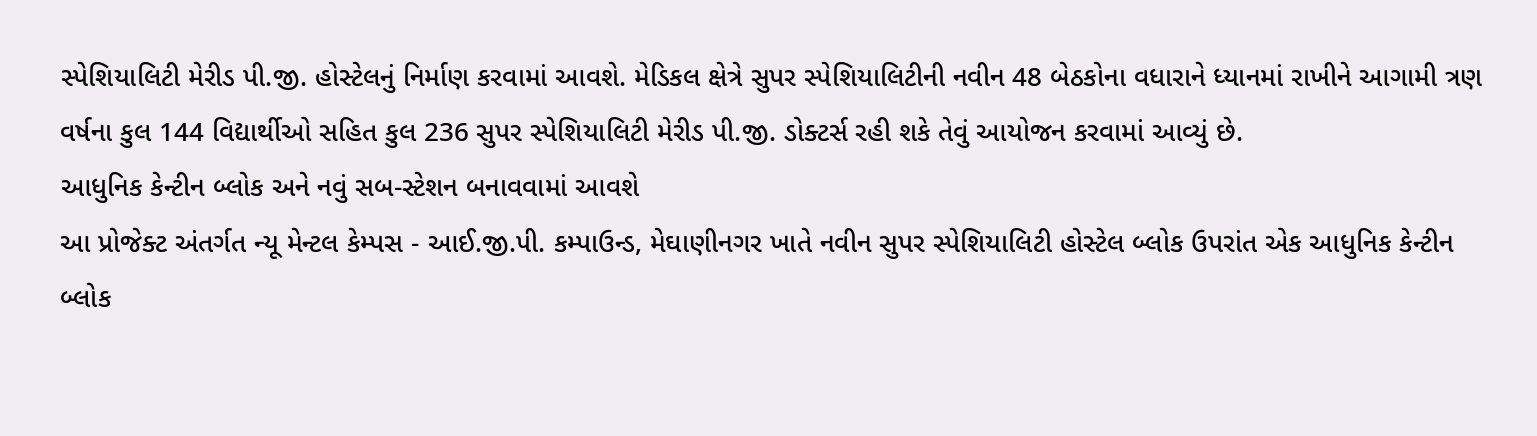સ્પેશિયાલિટી મેરીડ પી.જી. હોસ્ટેલનું નિર્માણ કરવામાં આવશે. મેડિકલ ક્ષેત્રે સુપર સ્પેશિયાલિટીની નવીન 48 બેઠકોના વધારાને ધ્યાનમાં રાખીને આગામી ત્રણ વર્ષના કુલ 144 વિદ્યાર્થીઓ સહિત કુલ 236 સુપર સ્પેશિયાલિટી મેરીડ પી.જી. ડોક્ટર્સ રહી શકે તેવું આયોજન કરવામાં આવ્યું છે.
આધુનિક કેન્ટીન બ્લોક અને નવું સબ-સ્ટેશન બનાવવામાં આવશે
આ પ્રોજેક્ટ અંતર્ગત ન્યૂ મેન્ટલ કેમ્પસ - આઈ.જી.પી. કમ્પાઉન્ડ, મેઘાણીનગર ખાતે નવીન સુપર સ્પેશિયાલિટી હોસ્ટેલ બ્લોક ઉપરાંત એક આધુનિક કેન્ટીન બ્લોક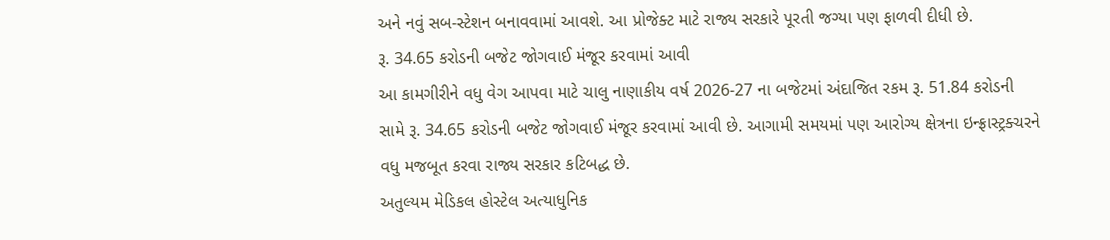અને નવું સબ-સ્ટેશન બનાવવામાં આવશે. આ પ્રોજેક્ટ માટે રાજ્ય સરકારે પૂરતી જગ્યા પણ ફાળવી દીધી છે.
રૂ. 34.65 કરોડની બજેટ જોગવાઈ મંજૂર કરવામાં આવી
આ કામગીરીને વધુ વેગ આપવા માટે ચાલુ નાણાકીય વર્ષ 2026-27 ના બજેટમાં અંદાજિત રકમ રૂ. 51.84 કરોડની સામે રૂ. 34.65 કરોડની બજેટ જોગવાઈ મંજૂર કરવામાં આવી છે. આગામી સમયમાં પણ આરોગ્ય ક્ષેત્રના ઇન્ફ્રાસ્ટ્રક્ચરને વધુ મજબૂત કરવા રાજ્ય સરકાર કટિબદ્ધ છે.
અતુલ્યમ મેડિકલ હોસ્ટેલ અત્યાધુનિક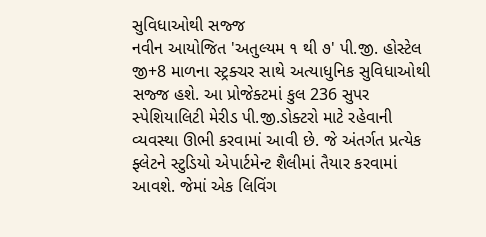સુવિધાઓથી સજ્જ
નવીન આયોજિત 'અતુલ્યમ ૧ થી ૭' પી.જી. હોસ્ટેલ જી+8 માળના સ્ટ્રક્ચર સાથે અત્યાધુનિક સુવિધાઓથી સજ્જ હશે. આ પ્રોજેક્ટમાં કુલ 236 સુપર સ્પેશિયાલિટી મેરીડ પી.જી.ડોક્ટરો માટે રહેવાની વ્યવસ્થા ઊભી કરવામાં આવી છે. જે અંતર્ગત પ્રત્યેક ફ્લેટને સ્ટુડિયો એપાર્ટમેન્ટ શૈલીમાં તૈયાર કરવામાં આવશે. જેમાં એક લિવિંગ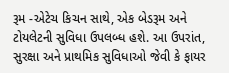રૂમ -એટેચ કિચન સાથે, એક બેડરૂમ અને ટોયલેટની સુવિધા ઉપલબ્ધ હશે. આ ઉપરાંત, સુરક્ષા અને પ્રાથમિક સુવિધાઓ જેવી કે ફાયર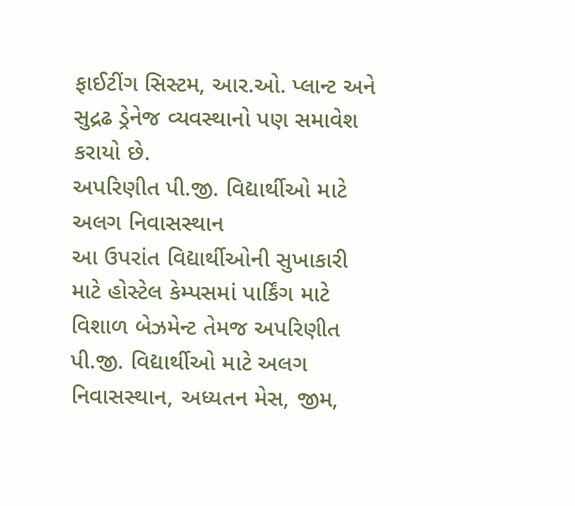ફાઈટીંગ સિસ્ટમ, આર.ઓ. પ્લાન્ટ અને સુદ્રઢ ડ્રેનેજ વ્યવસ્થાનો પણ સમાવેશ કરાયો છે.
અપરિણીત પી.જી. વિદ્યાર્થીઓ માટે અલગ નિવાસસ્થાન
આ ઉપરાંત વિદ્યાર્થીઓની સુખાકારી માટે હોસ્ટેલ કેમ્પસમાં પાર્કિંગ માટે વિશાળ બેઝમેન્ટ તેમજ અપરિણીત પી.જી. વિદ્યાર્થીઓ માટે અલગ નિવાસસ્થાન, અધ્યતન મેસ, જીમ,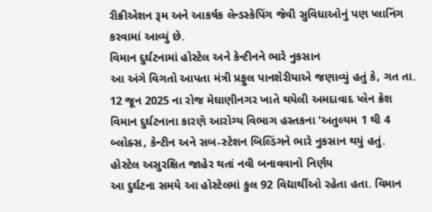રીક્રીએશન રૂમ અને આકર્ષક લેન્ડસ્કેપિંગ જેવી સુવિધાઓનું પણ પ્લાનિંગ કરવામાં આવ્યું છે.
વિમાન દુર્ઘટનામાં હોસ્ટેલ અને કેન્ટીનને ભારે નુકસાન
આ અંગે વિગતો આપતા મંત્રી પ્રફુલ પાનશેરીયાએ જણાવ્યું હતું કે, ગત તા. 12 જૂન 2025 ના રોજ મેઘાણીનગર ખાતે થયેલી અમદાવાદ પ્લેન ક્રેશ વિમાન દુર્ઘટનાના કારણે આરોગ્ય વિભાગ હસ્તકના 'અતુલ્યમ 1 થી 4 બ્લોક્સ, કેન્ટીન અને સબ-સ્ટેશન બિલ્ડિંગને ભારે નુકસાન થયું હતું.
હોસ્ટેલ અસુરક્ષિત જાહેર થતાં નવી બનાવવાનો નિર્ણય
આ દુર્ઘટના સમયે આ હોસ્ટેલમાં કુલ 92 વિદ્યાર્થીઓ રહેતા હતા. વિમાન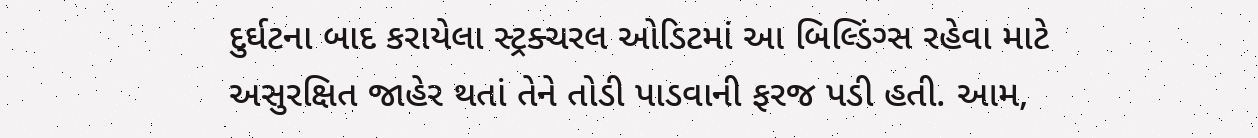દુર્ઘટના બાદ કરાયેલા સ્ટ્રક્ચરલ ઓડિટમાં આ બિલ્ડિંગ્સ રહેવા માટે અસુરક્ષિત જાહેર થતાં તેને તોડી પાડવાની ફરજ પડી હતી. આમ,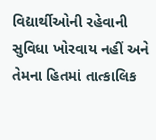વિદ્યાર્થીઓની રહેવાની સુવિધા ખોરવાય નહીં અને તેમના હિતમાં તાત્કાલિક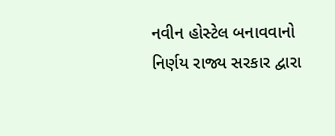નવીન હોસ્ટેલ બનાવવાનો નિર્ણય રાજ્ય સરકાર દ્વારા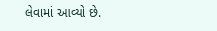લેવામાં આવ્યો છે.